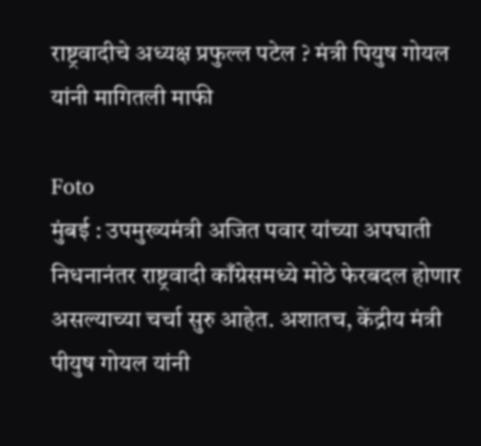राष्ट्रवादीचे अध्यक्ष प्रफुल्ल पटेल ? मंत्री पियुष गोयल यांनी मागितली माफी

Foto
मुंबई : उपमुख्यमंत्री अजित पवार यांच्या अपघाती निधनानंतर राष्ट्रवादी काँग्रेसमध्ये मोठे फेरबदल होणार असल्याच्या चर्चा सुरु आहेत. अशातच, केंद्रीय मंत्री पीयुष गोयल यांनी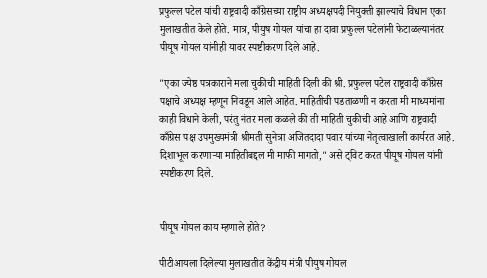प्रफुल्ल पटेल यांची राष्ट्रवादी काँग्रेसच्या राष्ट्रीय अध्यक्षपदी नियुक्ती झाल्याचे विधान एका मुलाखतीत केले होते. मात्र, पीयुष गोयल यांचा हा दावा प्रफुल्ल पटेलांनी फेटाळल्यानंतर पीयूष गोयल यांनीही यावर स्पष्टीकरण दिले आहे.

"एका ज्येष्ठ पत्रकाराने मला चुकीची माहिती दिली की श्री. प्रफुल्ल पटेल राष्ट्रवादी काँग्रेस पक्षाचे अध्यक्ष म्हणून निवडून आले आहेत. माहितीची पडताळणी न करता मी माध्यमांना काही विधाने केली, परंतु नंतर मला कळले की ती माहिती चुकीची आहे आणि राष्ट्रवादी काँग्रेस पक्ष उपमुख्यमंत्री श्रीमती सुनेत्रा अजितदादा पवार यांच्या नेतृत्वाखाली कार्यरत आहे. दिशाभूल करणाऱ्या माहितीबद्दल मी माफी मागतो," असे ट्विट करत पीयूष गोयल यांनी स्पष्टीकरण दिले.


पीयूष गोयल काय म्हणाले होते?

पीटीआयला दिलेल्या मुलाखतीत केंद्रीय मंत्री पीयुष गोयल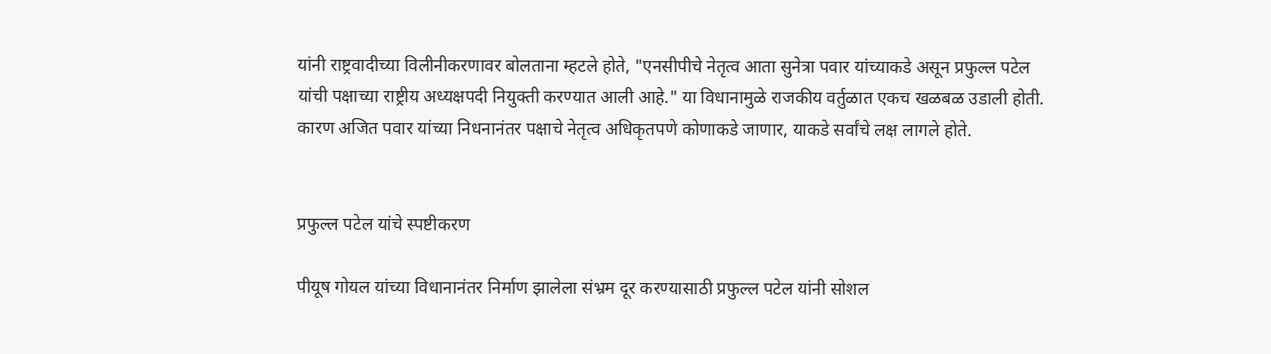यांनी राष्ट्रवादीच्या विलीनीकरणावर बोलताना म्हटले होते, "एनसीपीचे नेतृत्व आता सुनेत्रा पवार यांच्याकडे असून प्रफुल्ल पटेल यांची पक्षाच्या राष्ट्रीय अध्यक्षपदी नियुक्ती करण्यात आली आहे." या विधानामुळे राजकीय वर्तुळात एकच खळबळ उडाली होती. कारण अजित पवार यांच्या निधनानंतर पक्षाचे नेतृत्व अधिकृतपणे कोणाकडे जाणार, याकडे सर्वांचे लक्ष लागले होते.


प्रफुल्ल पटेल यांचे स्पष्टीकरण

पीयूष गोयल यांच्या विधानानंतर निर्माण झालेला संभ्रम दूर करण्यासाठी प्रफुल्ल पटेल यांनी सोशल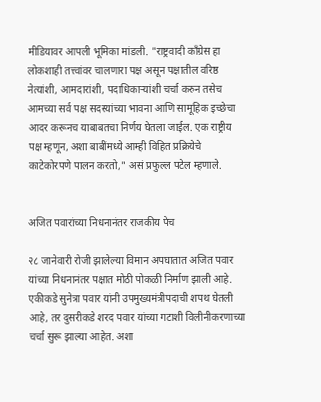मीडियावर आपली भूमिका मांडली. "राष्ट्रवादी काँग्रेस हा लोकशाही तत्त्वांवर चालणारा पक्ष असून पक्षातील वरिष्ठ नेत्यांशी, आमदारांशी, पदाधिकाऱ्यांशी चर्चा करुन तसेच आमच्या सर्व पक्ष सदस्यांच्या भावना आणि सामूहिक इच्छेचा आदर करूनच याबाबतचा निर्णय घेतला जाईल. एक राष्ट्रीय पक्ष म्हणून, अशा बाबींमध्ये आम्ही विहित प्रक्रियेचे काटेकोरपणे पालन करतो," असं प्रफुल्ल पटेल म्हणाले.


अजित पवारांच्या निधनानंतर राजकीय पेच

२८ जानेवारी रोजी झालेल्या विमान अपघातात अजित पवार यांच्या निधनानंतर पक्षात मोठी पोकळी निर्माण झाली आहे. एकीकडे सुनेत्रा पवार यांनी उपमुख्यमंत्रीपदाची शपथ घेतली आहे, तर दुसरीकडे शरद पवार यांच्या गटाशी विलीनीकरणाच्या चर्चा सुरू झाल्या आहेत. अशा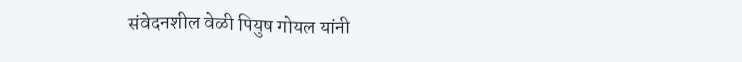संवेदनशील वेळी पियुष गोयल यांनी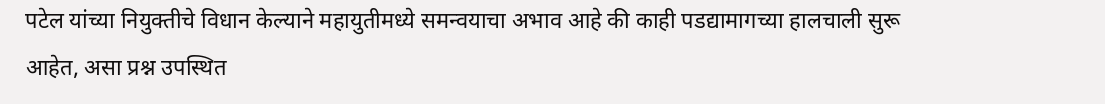पटेल यांच्या नियुक्तीचे विधान केल्याने महायुतीमध्ये समन्वयाचा अभाव आहे की काही पडद्यामागच्या हालचाली सुरू आहेत, असा प्रश्न उपस्थित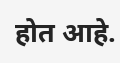होत आहे.